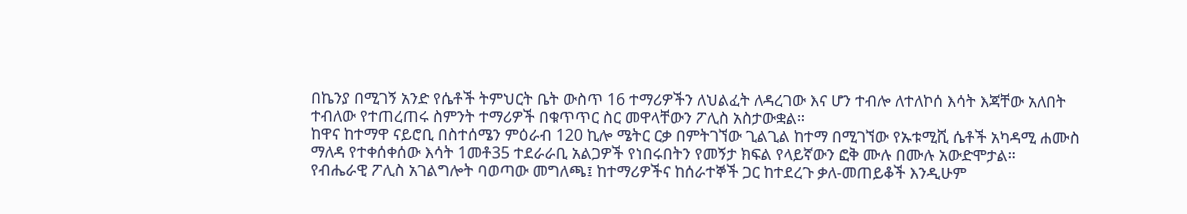በኬንያ በሚገኝ አንድ የሴቶች ትምህርት ቤት ውስጥ 16 ተማሪዎችን ለህልፈት ለዳረገው እና ሆን ተብሎ ለተለኮሰ እሳት እጃቸው አለበት ተብለው የተጠረጠሩ ስምንት ተማሪዎች በቁጥጥር ስር መዋላቸውን ፖሊስ አስታውቋል።
ከዋና ከተማዋ ናይሮቢ በስተሰሜን ምዕራብ 120 ኪሎ ሜትር ርቃ በምትገኘው ጊልጊል ከተማ በሚገኘው የኡቱሚሺ ሴቶች አካዳሚ ሐሙስ ማለዳ የተቀሰቀሰው እሳት 1መቶ35 ተደራራቢ አልጋዎች የነበሩበትን የመኝታ ክፍል የላይኛውን ፎቅ ሙሉ በሙሉ አውድሞታል።
የብሔራዊ ፖሊስ አገልግሎት ባወጣው መግለጫ፤ ከተማሪዎችና ከሰራተኞች ጋር ከተደረጉ ቃለ-መጠይቆች እንዲሁም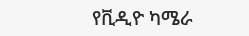የቪዲዮ ካሜራ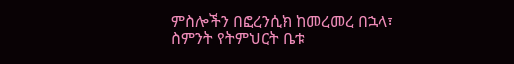ምስሎችን በፎረንሲክ ከመረመረ በኋላ፣ ስምንት የትምህርት ቤቱ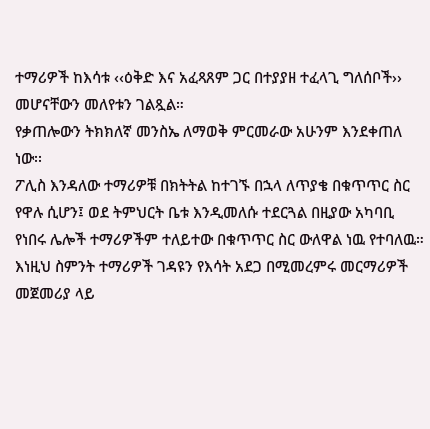ተማሪዎች ከእሳቱ ‹‹ዕቅድ እና አፈጻጸም ጋር በተያያዘ ተፈላጊ ግለሰቦች›› መሆናቸውን መለየቱን ገልጿል።
የቃጠሎውን ትክክለኛ መንስኤ ለማወቅ ምርመራው አሁንም እንደቀጠለ ነው፡፡
ፖሊስ እንዳለው ተማሪዎቹ በክትትል ከተገኙ በኋላ ለጥያቄ በቁጥጥር ስር የዋሉ ሲሆን፤ ወደ ትምህርት ቤቱ እንዲመለሱ ተደርጓል በዚያው አካባቢ የነበሩ ሌሎች ተማሪዎችም ተለይተው በቁጥጥር ስር ውለዋል ነዉ የተባለዉ።
እነዚህ ስምንት ተማሪዎች ገዳዩን የእሳት አደጋ በሚመረምሩ መርማሪዎች መጀመሪያ ላይ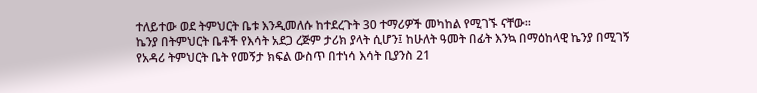ተለይተው ወደ ትምህርት ቤቱ እንዲመለሱ ከተደረጉት 30 ተማሪዎች መካከል የሚገኙ ናቸው።
ኬንያ በትምህርት ቤቶች የእሳት አደጋ ረጅም ታሪክ ያላት ሲሆን፤ ከሁለት ዓመት በፊት እንኳ በማዕከላዊ ኬንያ በሚገኝ የአዳሪ ትምህርት ቤት የመኝታ ክፍል ውስጥ በተነሳ እሳት ቢያንስ 21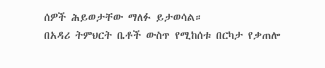ሰዎች ሕይወታቸው ማለፉ ይታወሳል።
በአዳሪ ትምህርት ቤቶች ውስጥ የሚከሰቱ በርካታ የቃጠሎ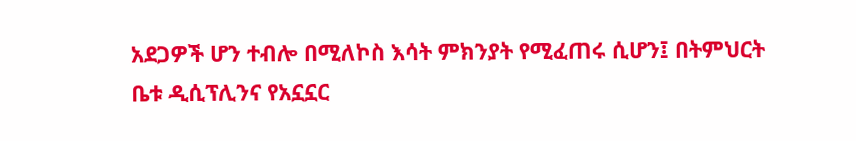አደጋዎች ሆን ተብሎ በሚለኮስ እሳት ምክንያት የሚፈጠሩ ሲሆን፤ በትምህርት ቤቱ ዲሲፕሊንና የአኗኗር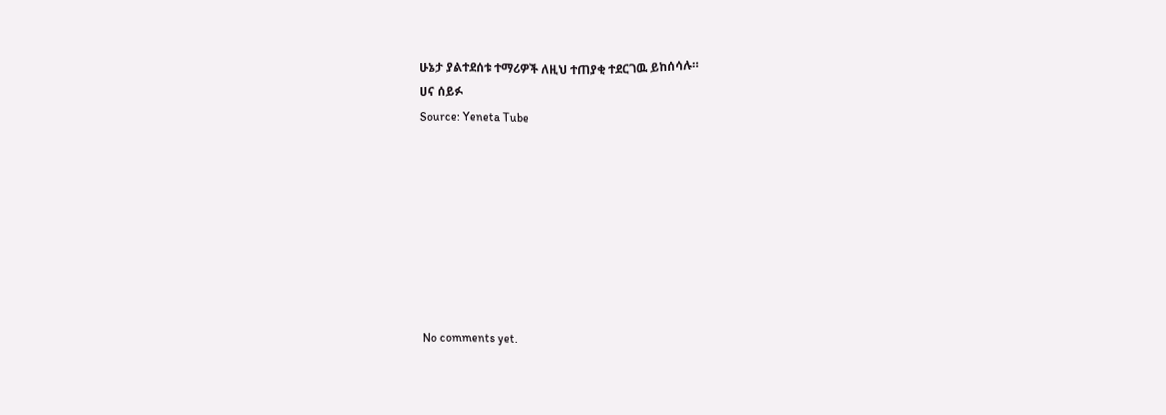ሁኔታ ያልተደሰቱ ተማሪዎች ለዚህ ተጠያቂ ተደርገዉ ይከሰሳሉ።
ሀና ሰይፉ
Source: Yeneta Tube








No comments yet.